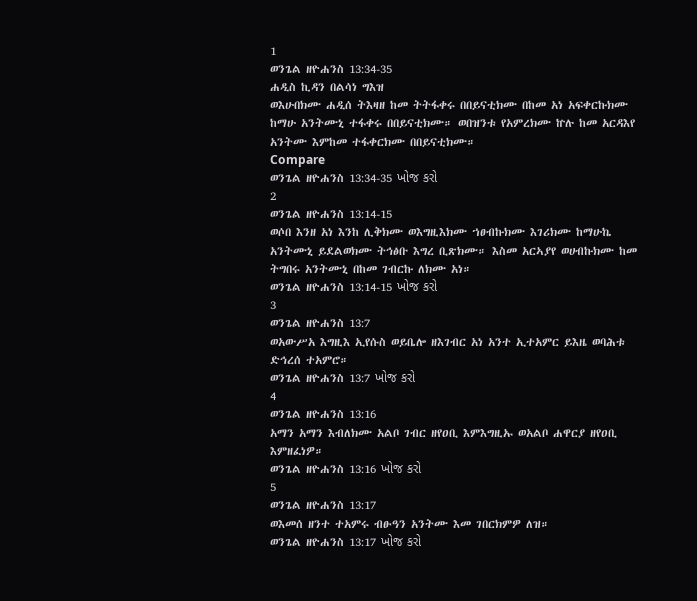1
ወንጌል ዘዮሐንስ 13:34-35
ሐዲስ ኪዳን በልሳነ ግእዝ
ወእሁበክሙ ሐዲሰ ትእዛዘ ከመ ትትፋቀሩ በበይናቲክሙ በከመ አነ አፍቀርኩክሙ ከማሁ አንትሙኒ ተፋቀሩ በበይናቲክሙ። ወበዝንቱ የአምረክሙ ኵሉ ከመ አርዳእየ አንትሙ እምከመ ተፋቀርክሙ በበይናቲክሙ።
Compare
ወንጌል ዘዮሐንስ 13:34-35 ખોજ કરો
2
ወንጌል ዘዮሐንስ 13:14-15
ወሶበ እንዘ አነ እንከ ሊቅክሙ ወእግዚእክሙ ኀፀብኩክሙ እገሪክሙ ከማሁኬ አንትሙኒ ይደልወክሙ ትኅፅቡ እግረ ቢጽክሙ። እስመ አርኣያየ ወሀብኩክሙ ከመ ትግበሩ አንትሙኒ በከመ ገብርኩ ለክሙ አነ።
ወንጌል ዘዮሐንስ 13:14-15 ખોજ કરો
3
ወንጌል ዘዮሐንስ 13:7
ወአውሥአ እግዚእ ኢየሱስ ወይቤሎ ዘእገብር አነ አንተ ኢተአምር ይእዜ ወባሕቱ ድኅረሰ ተአምሮ።
ወንጌል ዘዮሐንስ 13:7 ખોજ કરો
4
ወንጌል ዘዮሐንስ 13:16
አማን አማን እብለክሙ አልቦ ገብር ዘየዐቢ እምእግዚኡ ወአልቦ ሐዋርያ ዘየዐቢ እምዘፈነዎ።
ወንጌል ዘዮሐንስ 13:16 ખોજ કરો
5
ወንጌል ዘዮሐንስ 13:17
ወእመሰ ዘንተ ተአምሩ ብፁዓን አንትሙ እመ ገበርክምዎ ለዝ።
ወንጌል ዘዮሐንስ 13:17 ખોજ કરો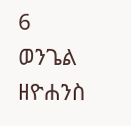6
ወንጌል ዘዮሐንስ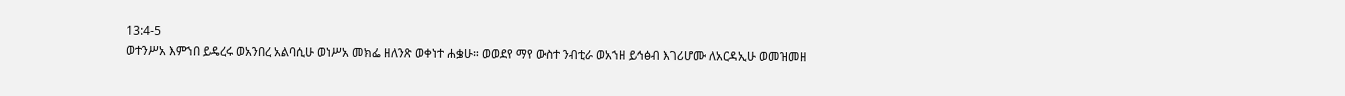13:4-5
ወተንሥአ እምኀበ ይዴረሩ ወአንበረ አልባሲሁ ወነሥአ መክፌ ዘለንጽ ወቀነተ ሐቌሁ። ወወደየ ማየ ውስተ ንብቲራ ወአኀዘ ይኅፅብ እገሪሆሙ ለአርዳኢሁ ወመዝመዘ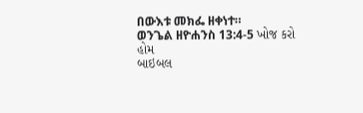በውእቱ መክፌ ዘቀነተ።
ወንጌል ዘዮሐንስ 13:4-5 ખોજ કરો
હોમ
બાઇબલ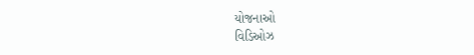યોજનાઓ
વિડિઓઝ